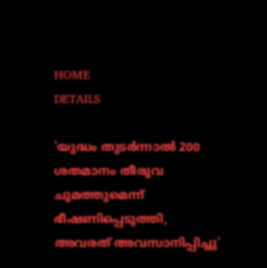HOME
DETAILS

'യുദ്ധം തുടര്‍ന്നാല്‍ 200 ശതമാനം തീരുവ ചുമത്തുമെന്ന് ഭീഷണിപ്പെടുത്തി, അവരത് അവസാനിപ്പിച്ചു'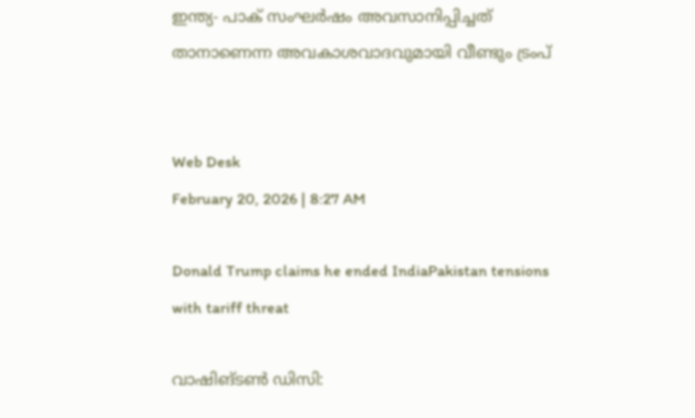ഇന്ത്യ- പാക് സംഘര്‍ഷം അവസാനിപ്പിച്ചത് താനാണെന്ന അവകാശവാദവുമായി വീണ്ടും ട്രംപ്


Web Desk
February 20, 2026 | 8:27 AM

Donald Trump claims he ended IndiaPakistan tensions with tariff threat

വാഷിങ്ടണ്‍ ഡിസി: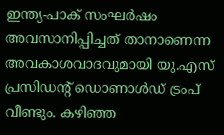ഇന്ത്യ-പാക് സംഘര്‍ഷം അവസാനിപ്പിച്ചത് താനാണെന്ന അവകാശവാദവുമായി യു.എസ് പ്രസിഡന്റ് ഡൊണാള്‍ഡ് ട്രംപ് വീണ്ടും. കഴിഞ്ഞ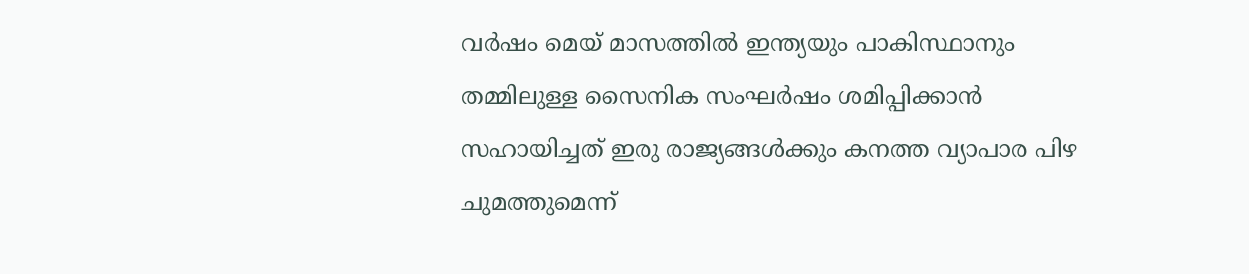വര്‍ഷം മെയ് മാസത്തില്‍ ഇന്ത്യയും പാകിസ്ഥാനും തമ്മിലുള്ള സൈനിക സംഘര്‍ഷം ശമിപ്പിക്കാന്‍ സഹായിച്ചത് ഇരു രാജ്യങ്ങള്‍ക്കും കനത്ത വ്യാപാര പിഴ ചുമത്തുമെന്ന്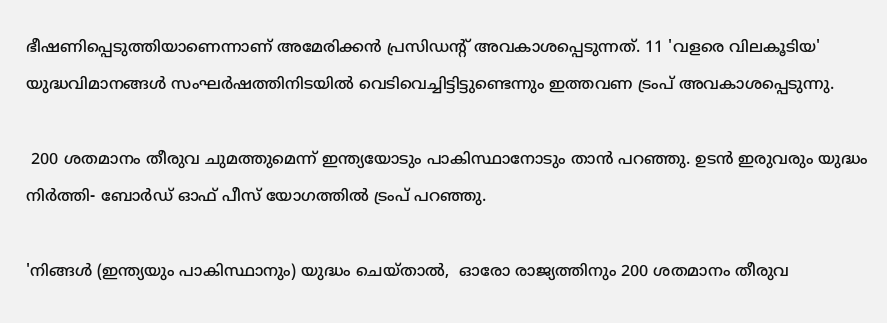ഭീഷണിപ്പെടുത്തിയാണെന്നാണ് അമേരിക്കന്‍ പ്രസിഡന്റ് അവകാശപ്പെടുന്നത്. 11 'വളരെ വിലകൂടിയ' യുദ്ധവിമാനങ്ങള്‍ സംഘര്‍ഷത്തിനിടയില്‍ വെടിവെച്ചിട്ടിട്ടുണ്ടെന്നും ഇത്തവണ ട്രംപ് അവകാശപ്പെടുന്നു.

 200 ശതമാനം തീരുവ ചുമത്തുമെന്ന് ഇന്ത്യയോടും പാകിസ്ഥാനോടും താന്‍ പറഞ്ഞു. ഉടന്‍ ഇരുവരും യുദ്ധം നിര്‍ത്തി- ബോര്‍ഡ് ഓഫ് പീസ് യോഗത്തില്‍ ട്രംപ് പറഞ്ഞു.

'നിങ്ങള്‍ (ഇന്ത്യയും പാകിസ്ഥാനും) യുദ്ധം ചെയ്താല്‍,  ഓരോ രാജ്യത്തിനും 200 ശതമാനം തീരുവ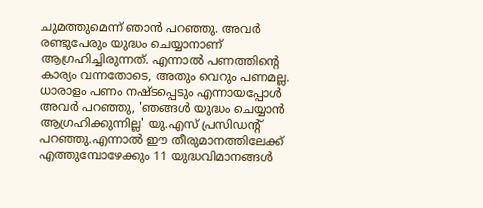ചുമത്തുമെന്ന് ഞാന്‍ പറഞ്ഞു. അവര്‍ രണ്ടുപേരും യുദ്ധം ചെയ്യാനാണ് ആഗ്രഹിച്ചിരുന്നത്. എന്നാല്‍ പണത്തിന്റെ കാര്യം വന്നതോടെ, അതും വെറും പണമല്ല. ധാരാളം പണം നഷ്ടപ്പെടും എന്നായപ്പോള്‍ അവര്‍ പറഞ്ഞു, 'ഞങ്ങള്‍ യുദ്ധം ചെയ്യാന്‍ ആഗ്രഹിക്കുന്നില്ല' യു.എസ് പ്രസിഡന്റ് പറഞ്ഞു.എന്നാല്‍ ഈ തീരുമാനത്തിലേക്ക് എത്തുമ്പോഴേക്കും 11 യുദ്ധവിമാനങ്ങള്‍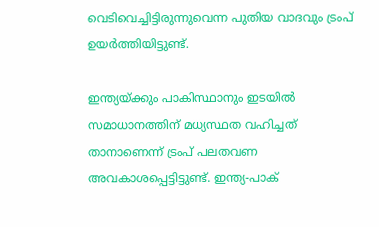വെടിവെച്ചിട്ടിരുന്നുവെന്ന പുതിയ വാദവും ട്രംപ് ഉയര്‍ത്തിയിട്ടുണ്ട്.

ഇന്ത്യയ്ക്കും പാകിസ്ഥാനും ഇടയില്‍ സമാധാനത്തിന് മധ്യസ്ഥത വഹിച്ചത് താനാണെന്ന് ട്രംപ് പലതവണ അവകാശപ്പെട്ടിട്ടുണ്ട്. ഇന്ത്യ-പാക്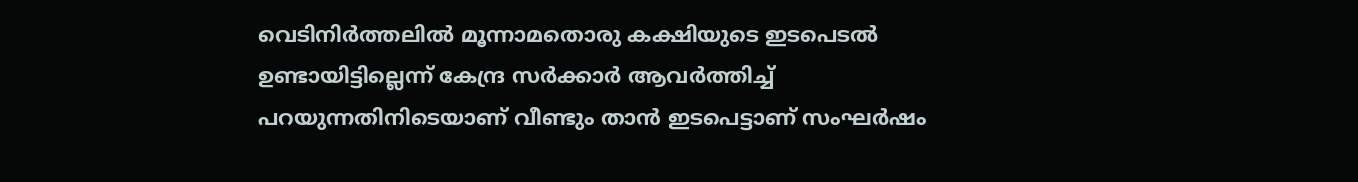വെടിനിര്‍ത്തലില്‍ മൂന്നാമതൊരു കക്ഷിയുടെ ഇടപെടല്‍ ഉണ്ടായിട്ടില്ലെന്ന് കേന്ദ്ര സര്‍ക്കാര്‍ ആവര്‍ത്തിച്ച് പറയുന്നതിനിടെയാണ് വീണ്ടും താന്‍ ഇടപെട്ടാണ് സംഘര്‍ഷം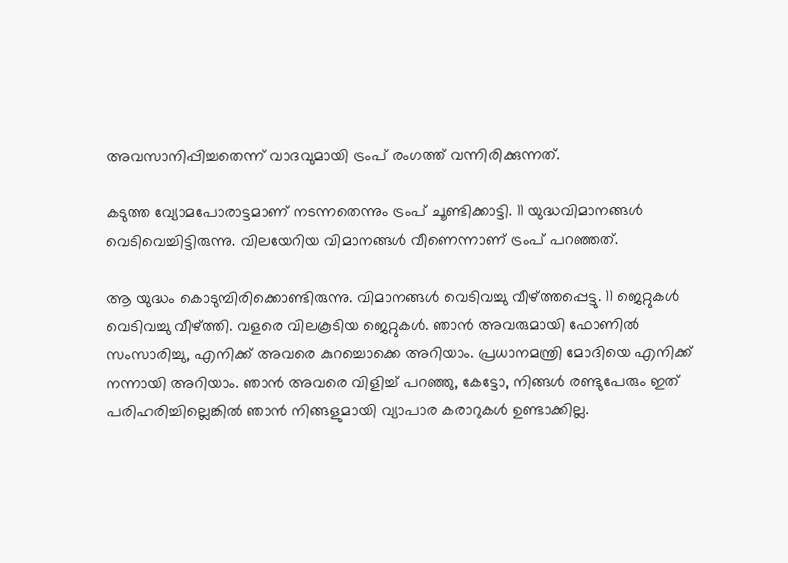അവസാനിപ്പിച്ചതെന്ന് വാദവുമായി ട്രംപ് രംഗത്ത് വന്നിരിക്കുന്നത്.

കടുത്ത വ്യോമപോരാട്ടമാണ് നടന്നതെന്നും ട്രംപ് ചൂണ്ടിക്കാട്ടി. 11 യുദ്ധവിമാനങ്ങള്‍ വെടിവെച്ചിട്ടിരുന്നു. വിലയേറിയ വിമാനങ്ങള്‍ വീണെന്നാണ് ട്രംപ് പറഞ്ഞത്.

ആ യുദ്ധം കൊടുമ്പിരിക്കൊണ്ടിരുന്നു. വിമാനങ്ങള്‍ വെടിവച്ചു വീഴ്ത്തപ്പെട്ടു. 11 ജെറ്റുകള്‍ വെടിവച്ചു വീഴ്ത്തി. വളരെ വിലകൂടിയ ജെറ്റുകള്‍. ഞാന്‍ അവരുമായി ഫോണില്‍ സംസാരിച്ചു, എനിക്ക് അവരെ കുറച്ചൊക്കെ അറിയാം. പ്രധാനമന്ത്രി മോദിയെ എനിക്ക് നന്നായി അറിയാം. ഞാന്‍ അവരെ വിളിച്ച് പറഞ്ഞു, കേട്ടോ, നിങ്ങള്‍ രണ്ടുപേരും ഇത് പരിഹരിച്ചില്ലെങ്കില്‍ ഞാന്‍ നിങ്ങളുമായി വ്യാപാര കരാറുകള്‍ ഉണ്ടാക്കില്ല.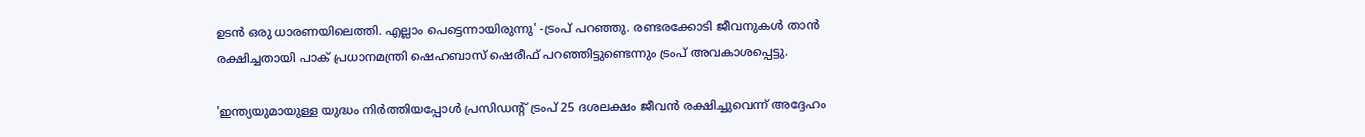ഉടന്‍ ഒരു ധാരണയിലെത്തി. എല്ലാം പെട്ടെന്നായിരുന്നു' -ട്രംപ് പറഞ്ഞു. രണ്ടരക്കോടി ജീവനുകള്‍ താന്‍ രക്ഷിച്ചതായി പാക് പ്രധാനമന്ത്രി ഷെഹബാസ് ഷെരീഫ് പറഞ്ഞിട്ടുണ്ടെന്നും ട്രംപ് അവകാശപ്പെട്ടു.

'ഇന്ത്യയുമായുള്ള യുദ്ധം നിര്‍ത്തിയപ്പോള്‍ പ്രസിഡന്റ് ട്രംപ് 25 ദശലക്ഷം ജീവന്‍ രക്ഷിച്ചുവെന്ന് അദ്ദേഹം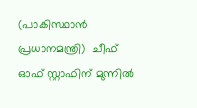(പാകിസ്ഥാന്‍ പ്രധാനമന്ത്രി)  ചീഫ് ഓഫ് സ്റ്റാഫിന് മുന്നില്‍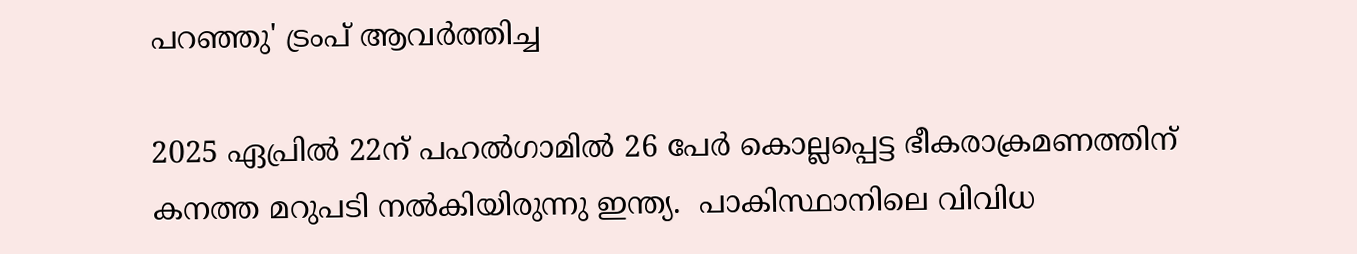പറഞ്ഞു' ട്രംപ് ആവര്‍ത്തിച്ച

2025 ഏപ്രില്‍ 22ന് പഹല്‍ഗാമില്‍ 26 പേര്‍ കൊല്ലപ്പെട്ട ഭീകരാക്രമണത്തിന് കനത്ത മറുപടി നല്‍കിയിരുന്നു ഇന്ത്യ.  പാകിസ്ഥാനിലെ വിവിധ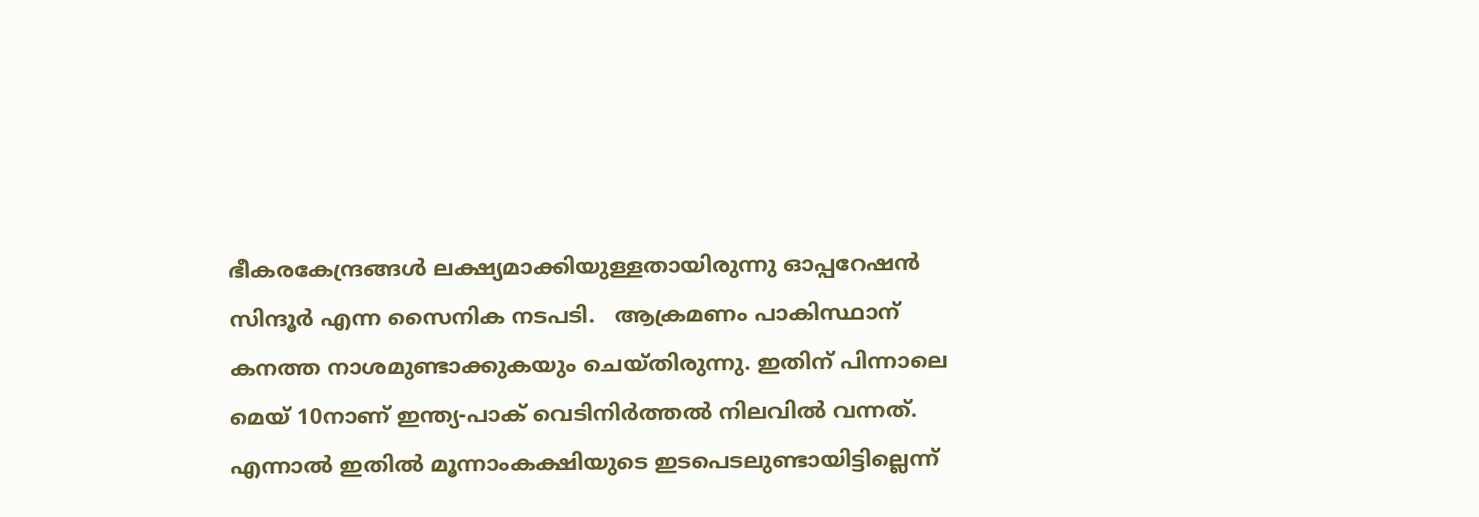ഭീകരകേന്ദ്രങ്ങള്‍ ലക്ഷ്യമാക്കിയുള്ളതായിരുന്നു ഓപ്പറേഷന്‍ സിന്ദൂര്‍ എന്ന സൈനിക നടപടി.   ആക്രമണം പാകിസ്ഥാന് കനത്ത നാശമുണ്ടാക്കുകയും ചെയ്തിരുന്നു. ഇതിന് പിന്നാലെ മെയ് 10നാണ് ഇന്ത്യ-പാക് വെടിനിര്‍ത്തല്‍ നിലവില്‍ വന്നത്. എന്നാല്‍ ഇതില്‍ മൂന്നാംകക്ഷിയുടെ ഇടപെടലുണ്ടായിട്ടില്ലെന്ന്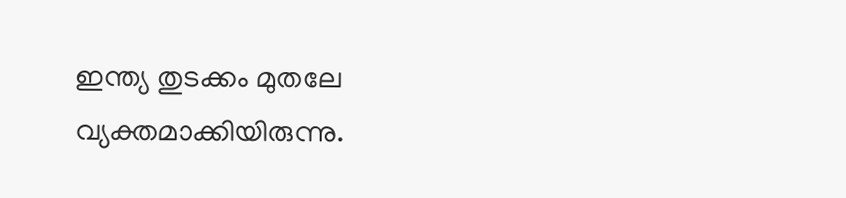ഇന്ത്യ തുടക്കം മുതലേ വ്യക്തമാക്കിയിരുന്നു.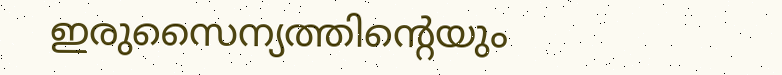ഇരുസൈന്യത്തിന്റെയും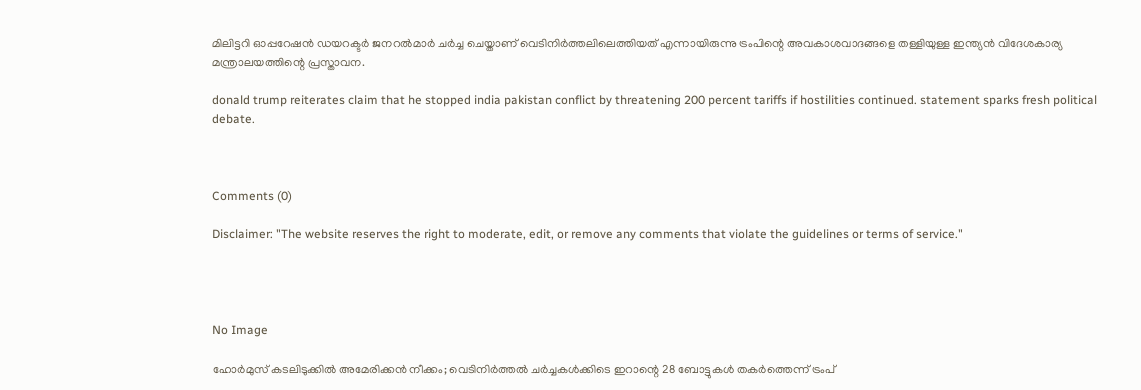മിലിട്ടറി ഓപ്പറേഷന്‍ ഡയറക്ടര്‍ ജനറല്‍മാര്‍ ചര്‍ച്ച ചെയ്താണ് വെടിനിര്‍ത്തലിലെത്തിയത് എന്നായിരുന്നു ട്രംപിന്റെ അവകാശവാദങ്ങളെ തള്ളിയുള്ള ഇന്ത്യന്‍ വിദേശകാര്യ മന്ത്രാലയത്തിന്റെ പ്രസ്താവന.

donald trump reiterates claim that he stopped india pakistan conflict by threatening 200 percent tariffs if hostilities continued. statement sparks fresh political debate.



Comments (0)

Disclaimer: "The website reserves the right to moderate, edit, or remove any comments that violate the guidelines or terms of service."




No Image

ഹോർമുസ് കടലിടുക്കിൽ അമേരിക്കൻ നീക്കം; വെടിനിർത്തൽ ചർച്ചകൾക്കിടെ ഇറാന്റെ 28 ബോട്ടുകൾ തകർത്തെന്ന് ട്രംപ്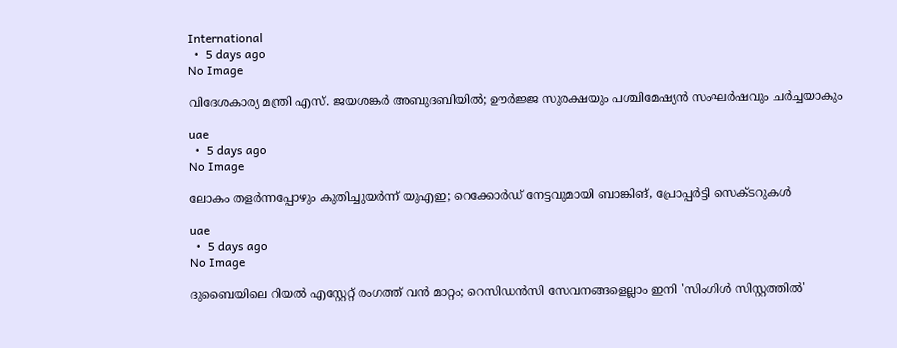International
  •  5 days ago
No Image

വിദേശകാര്യ മന്ത്രി എസ്. ജയശങ്കർ അബുദബിയിൽ; ഊർജ്ജ സുരക്ഷയും പശ്ചിമേഷ്യൻ സംഘർഷവും ചർച്ചയാകും

uae
  •  5 days ago
No Image

ലോകം തളർന്നപ്പോഴും കുതിച്ചുയർന്ന് യുഎഇ; റെക്കോർഡ് നേട്ടവുമായി ബാങ്കിങ്, പ്രോപ്പർട്ടി സെക്ടറുകൾ

uae
  •  5 days ago
No Image

ദുബൈയിലെ റിയൽ എസ്റ്റേറ്റ് രംഗത്ത് വൻ മാറ്റം; റെസിഡൻസി സേവനങ്ങളെല്ലാം ഇനി 'സിംഗിൾ സിസ്റ്റത്തിൽ'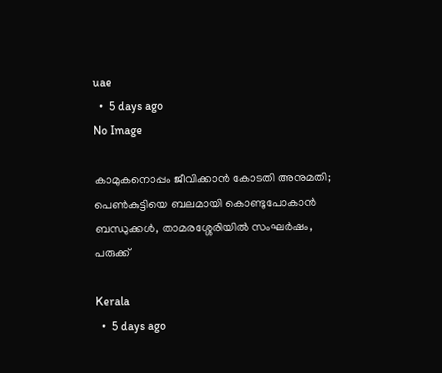uae
  •  5 days ago
No Image

കാമുകനൊപ്പം ജീവിക്കാൻ കോടതി അനുമതി; പെൺകുട്ടിയെ ബലമായി കൊണ്ടുപോകാൻ ബന്ധുക്കൾ, താമരശ്ശേരിയിൽ സംഘർഷം, പരുക്ക്

Kerala
  •  5 days ago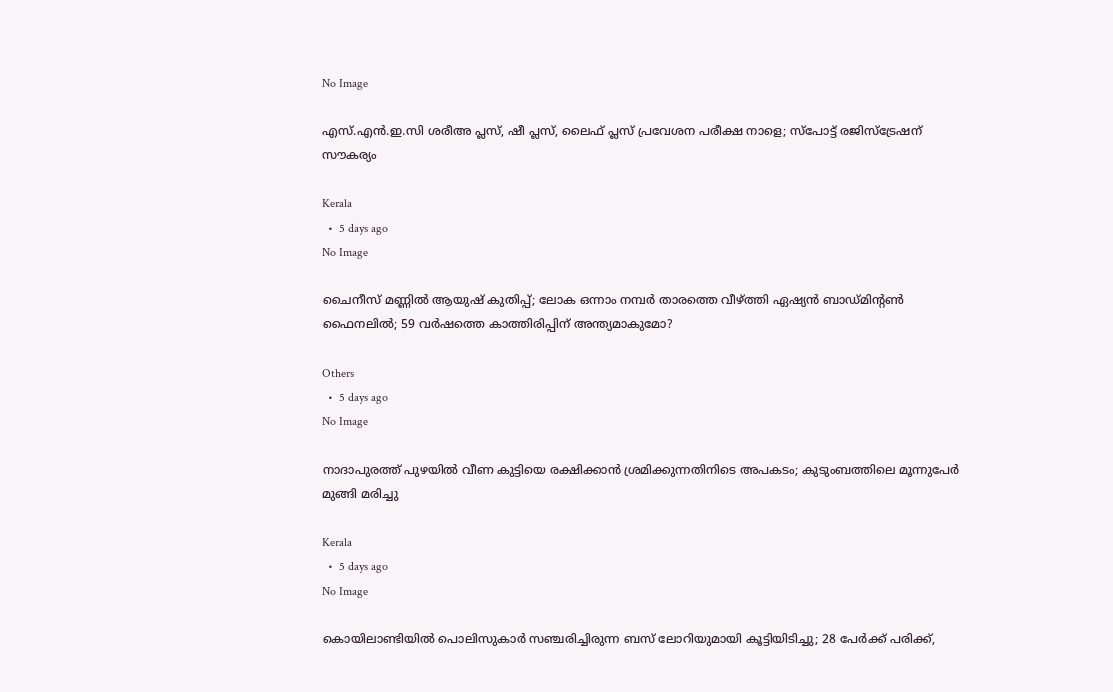No Image

എസ്.എൻ.ഇ.സി ശരീഅ പ്ലസ്, ഷീ പ്ലസ്, ലൈഫ് പ്ലസ് പ്രവേശന പരീക്ഷ നാളെ; സ്പോട്ട് രജിസ്ട്രേഷന് സൗകര്യം

Kerala
  •  5 days ago
No Image

ചൈനീസ് മണ്ണിൽ ആയുഷ് കുതിപ്പ്; ലോക ഒന്നാം നമ്പർ താരത്തെ വീഴ്ത്തി ഏഷ്യൻ ബാഡ്‌മിന്റൺ ഫൈനലിൽ; 59 വർഷത്തെ കാത്തിരിപ്പിന് അന്ത്യമാകുമോ?

Others
  •  5 days ago
No Image

നാദാപുരത്ത് പുഴയിൽ വീണ കുട്ടിയെ രക്ഷിക്കാൻ ശ്രമിക്കുന്നതിനിടെ അപകടം; കുടുംബത്തിലെ മൂന്നുപേർ മുങ്ങി മരിച്ചു

Kerala
  •  5 days ago
No Image

കൊയിലാണ്ടിയിൽ പൊലിസുകാർ സഞ്ചരിച്ചിരുന്ന ബസ് ലോറിയുമായി കൂട്ടിയിടിച്ചു; 28 പേർക്ക് പരിക്ക്,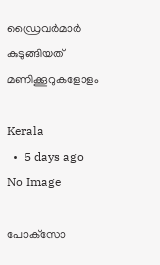ഡ്രൈവർമാർ കുടുങ്ങിയത് മണിക്കൂറുകളോളം

Kerala
  •  5 days ago
No Image

പോക്‌സോ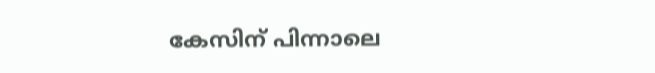കേസിന് പിന്നാലെ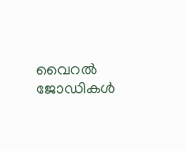വൈറൽ ജോഡികൾ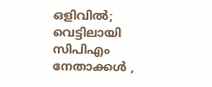ഒളിവിൽ; വെട്ടിലായി സിപിഎം നേതാക്കൾ ,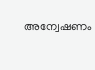അന്വേഷണം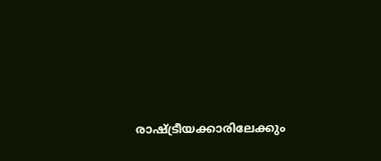രാഷ്ട്രീയക്കാരിലേക്കും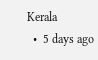Kerala
  •  5 days ago